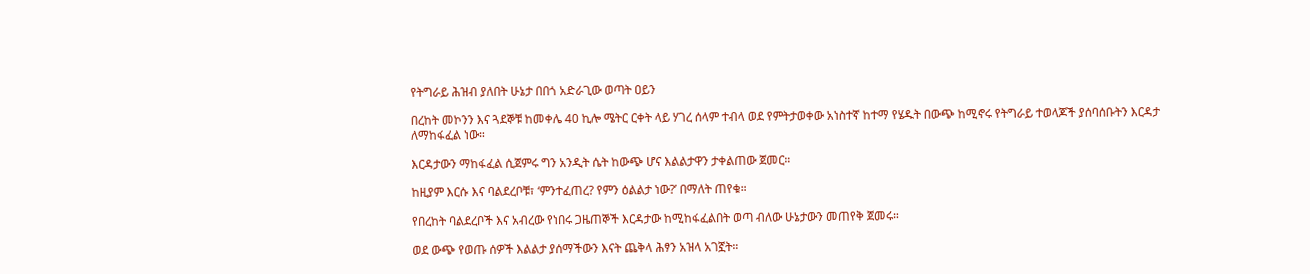የትግራይ ሕዝብ ያለበት ሁኔታ በበጎ አድራጊው ወጣት ዐይን

በረከት መኮንን እና ጓደኞቹ ከመቀሌ 40 ኪሎ ሜትር ርቀት ላይ ሃገረ ሰላም ተብላ ወደ የምትታወቀው አነስተኛ ከተማ የሄዱት በውጭ ከሚኖሩ የትግራይ ተወላጆች ያሰባሰቡትን እርዳታ ለማከፋፈል ነው።

እርዳታውን ማከፋፈል ሲጀምሩ ግን አንዲት ሴት ከውጭ ሆና እልልታዋን ታቀልጠው ጀመር።

ከዚያም እርሱ እና ባልደረቦቹ፣ ‘ምንተፈጠረ? የምን ዕልልታ ነው?’ በማለት ጠየቁ።

የበረከት ባልደረቦች እና አብረው የነበሩ ጋዜጠኞች እርዳታው ከሚከፋፈልበት ወጣ ብለው ሁኔታውን መጠየቅ ጀመሩ።

ወደ ውጭ የወጡ ሰዎች እልልታ ያሰማችውን እናት ጨቅላ ሕፃን አዝላ አገኟት።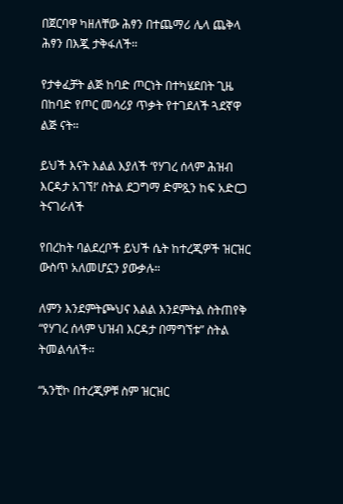በጀርባዋ ካዘለቸው ሕፃን በተጨማሪ ሌላ ጨቅላ ሕፃን በእጇ ታቅፋለች።

የታቀፈቻት ልጅ ከባድ ጦርነት በተካሄደበት ጊዜ በከባድ የጦር መሳሪያ ጥቃት የተገደለች ጓደኛዋ ልጅ ናት።

ይህች እናት እልል እያለች ‘የሃገረ ሰላም ሕዝብ እርዳታ አገኘ!’ ስትል ደጋግማ ድምጿን ከፍ አድርጋ ትናገራለች

የበረከት ባልደረቦች ይህች ሴት ከተረጂዎች ዝርዝር ውስጥ አለመሆኗን ያውቃሉ።

ለምን እንደምትጮህና እልል እንደምትል ስትጠየቅ “የሃገረ ሰላም ህዝብ እርዳታ በማግኘቱ” ስትል ትመልሳለች።

“አንቺኮ በተረጂዎቹ ስም ዝርዝር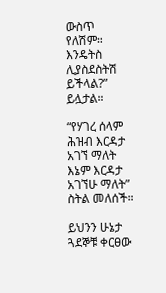ውስጥ የለሽም። እንዴትስ ሊያስደስትሽ ይችላል?” ይሏታል።

“የሃገረ ሰላም ሕዝብ እርዳታ አገኘ ማለት እኔም እርዳታ አገኘሁ ማለት” ስትል መለሰች።

ይህንን ሁኔታ ጓደኞቹ ቀርፀው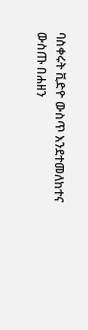ባስቀሩት ቪድዮ ውስጥ እንደተመለከተና ውስጡ በሐዘን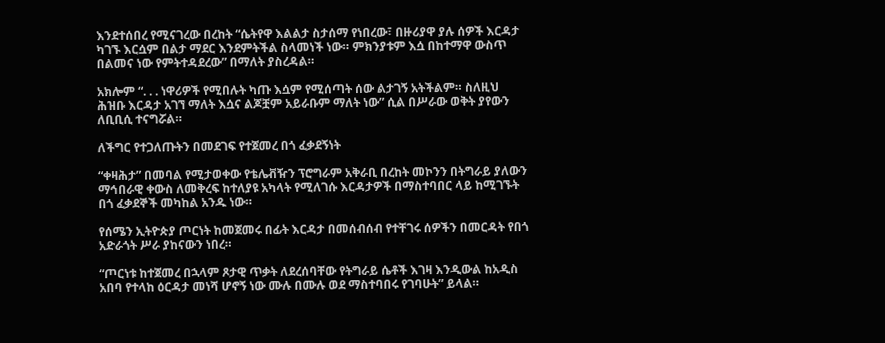እንደተሰበረ የሚናገረው በረከት “ሴትየዋ እልልታ ስታሰማ የነበረው፣ በዙሪያዋ ያሉ ሰዎች እርዳታ ካገኙ እርሷም በልታ ማደር እንደምትችል ስላመነች ነው። ምክንያቱም እሷ በከተማዋ ውስጥ በልመና ነው የምትተዳደረው” በማለት ያስረዳል።

አክሎም “. . . ነዋሪዎች የሚበሉት ካጡ እሷም የሚሰጣት ሰው ልታገኝ አትችልም። ስለዚህ ሕዝቡ እርዳታ አገኘ ማለት እሷና ልጆቿም አይራቡም ማለት ነው” ሲል በሥራው ወቅት ያየውን ለቢቢሲ ተናግሯል።

ለችግር የተጋለጡትን በመደገፍ የተጀመረ በጎ ፈቃደኝነት

“ቀዛሕታ” በመባል የሚታወቀው የቴሌቭዥን ፕሮግራም አቅራቢ በረከት መኮንን በትግራይ ያለውን ማኅበራዊ ቀውስ ለመቅረፍ ከተለያዩ አካላት የሚለገሱ እርዳታዎች በማስተባበር ላይ ከሚገኙት በጎ ፈቃደኞች መካከል አንዱ ነው።

የሰሜን ኢትዮጵያ ጦርነት ከመጀመሩ በፊት እርዳታ በመሰብሰብ የተቸገሩ ሰዎችን በመርዳት የበጎ አድራጎት ሥራ ያከናውን ነበረ።

“ጦርነቱ ከተጀመረ በኋላም ጾታዊ ጥቃት ለደረሰባቸው የትግራይ ሴቶች እገዛ እንዲውል ከአዲስ አበባ የተላከ ዕርዳታ መነሻ ሆኖኝ ነው ሙሉ በሙሉ ወደ ማስተባበሩ የገባሁት” ይላል።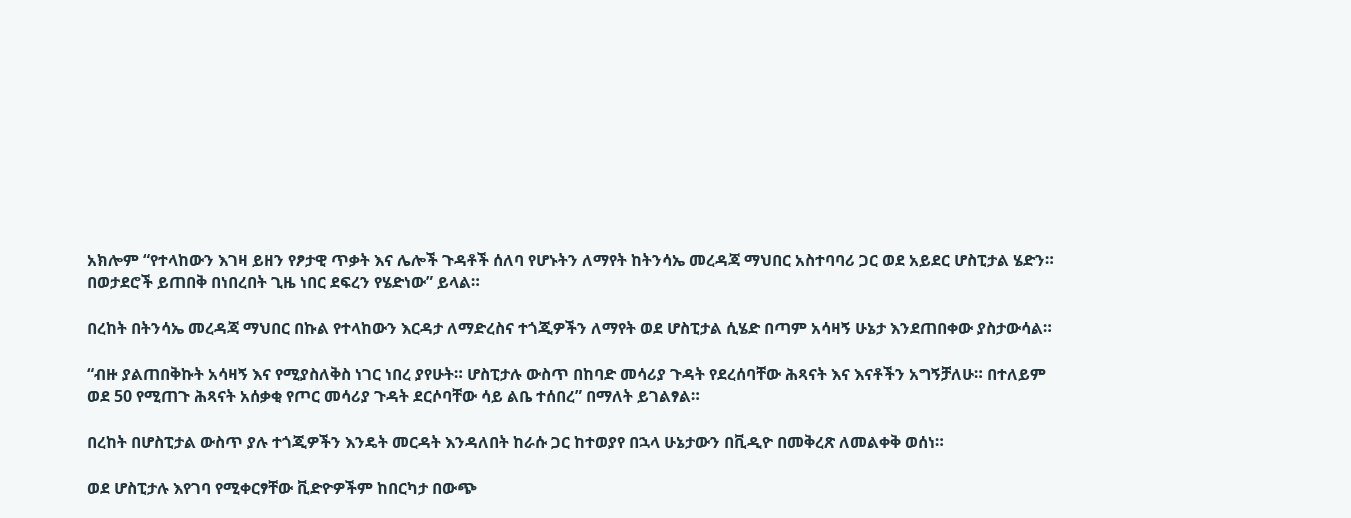አክሎም “የተላከውን እገዛ ይዘን የፆታዊ ጥቃት እና ሌሎች ጉዳቶች ሰለባ የሆኑትን ለማየት ከትንሳኤ መረዳጃ ማህበር አስተባባሪ ጋር ወደ አይደር ሆስፒታል ሄድን። በወታደሮች ይጠበቅ በነበረበት ጊዜ ነበር ደፍረን የሄድነው” ይላል።

በረከት በትንሳኤ መረዳጃ ማህበር በኩል የተላከውን እርዳታ ለማድረስና ተጎጂዎችን ለማየት ወደ ሆስፒታል ሲሄድ በጣም አሳዛኝ ሁኔታ እንደጠበቀው ያስታውሳል።

“ብዙ ያልጠበቅኩት አሳዛኝ እና የሚያስለቅስ ነገር ነበረ ያየሁት። ሆስፒታሉ ውስጥ በከባድ መሳሪያ ጉዳት የደረሰባቸው ሕጻናት እና እናቶችን አግኝቻለሁ። በተለይም ወደ 50 የሚጠጉ ሕጻናት አሰቃቂ የጦር መሳሪያ ጉዳት ደርሶባቸው ሳይ ልቤ ተሰበረ” በማለት ይገልፃል።

በረከት በሆስፒታል ውስጥ ያሉ ተጎጂዎችን እንዴት መርዳት እንዳለበት ከራሱ ጋር ከተወያየ በኋላ ሁኔታውን በቪዲዮ በመቅረጽ ለመልቀቅ ወሰነ።

ወደ ሆስፒታሉ እየገባ የሚቀርፃቸው ቪድዮዎችም ከበርካታ በውጭ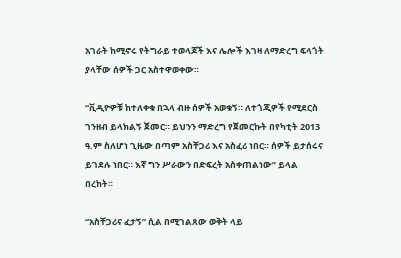አገራት ከሚኖሩ የትግራይ ተወላጆች እና ሌሎች እገዛ ለማድረግ ፍላጎት ያላቸው ሰዎች ጋር አስተዋወቀው።

“ቪዲዮዎቹ ከተለቀቁ በኋላ ብዙ ሰዎች አወቁኝ። ለተጎጂዎች የሚደርስ ገንዘብ ይላክልኝ ጀመር። ይህንን ማድረግ የጀመርኩት በየካቲት 2013 ዓ.ም ስለሆነ ጊዜው በጣም አስቸጋሪ እና አስፈሪ ነበር። ሰዎች ይታሰሩና ይገደሉ ነበር። እኛ ግን ሥራውን በድፍረት አስቀጠልነው” ይላል በረከት።

“አስቸጋሪና ፈታኝ” ሲል በሚገልጸው ወቅት ላይ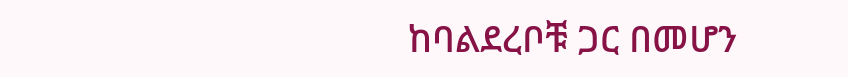ከባልደረቦቹ ጋር በመሆን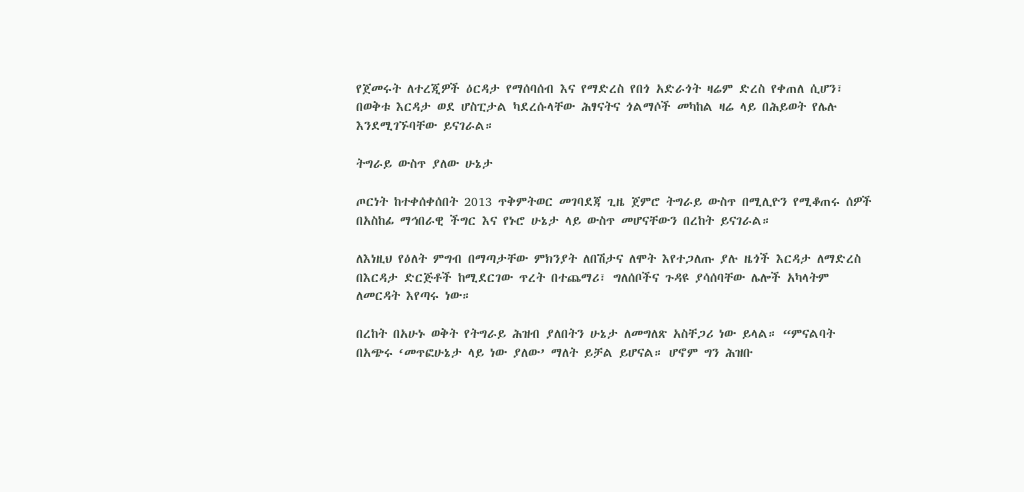የጀመሩት ለተረጂዎች ዕርዳታ የማሰባሰብ እና የማድረስ የበጎ አድራጎት ዛሬም ድረስ የቀጠለ ሲሆን፣ በወቅቱ እርዳታ ወደ ሆስፒታል ካደረሱላቸው ሕፃናትና ጎልማሶች መካከል ዛሬ ላይ በሕይወት የሌሉ እንደሚገኙባቸው ይናገራል።

ትግራይ ውስጥ ያለው ሁኔታ

ጦርነት ከተቀሰቀሰበት 2013 ጥቅምትወር መገባደጃ ጊዜ ጀምሮ ትግራይ ውስጥ በሚሊዮን የሚቆጠሩ ሰዎች በአስከፊ ማኅበራዊ ችግር እና የኑሮ ሁኔታ ላይ ውስጥ መሆናቸውን በረከት ይናገራል።

ለእነዚህ የዕለት ምግብ በማጣታቸው ምክንያት ለበሽታና ለሞት እየተጋለጡ ያሉ ዜጎች እርዳታ ለማድረስ በእርዳታ ድርጅቶች ከሚደርገው ጥረት በተጨማሪ፣ ግለሰቦችና ጉዳዩ ያሳሰባቸው ሌሎች አካላትም ለመርዳት እየጣሩ ነው።

በረከት በአሁኑ ወቅት የትግራይ ሕዝብ ያለበትን ሁኔታ ለመግለጽ አስቸጋሪ ነው ይላል። “ምናልባት በአጭሩ ‘መጥፎሁኔታ ላይ ነው ያለው’ ማለት ይቻል ይሆናል። ሆኖም ግን ሕዝቡ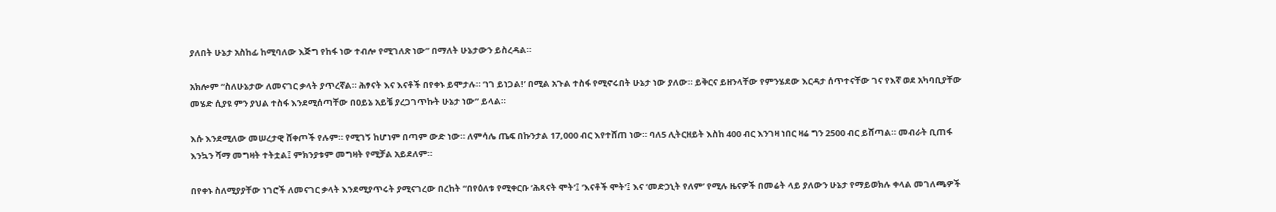ያለበት ሁኔታ አስከፊ ከሚባለው እጅግ የከፋ ነው ተብሎ የሚገለጽ ነው” በማለት ሁኔታውን ይስረዳል።

አክሎም “ስለሁኔታው ለመናገር ቃላት ያጥረኛል። ሕፃናት እና እናቶች በየቀኑ ይሞታሉ። ‘ነገ ይነጋል!’ በሚል አጉል ተስፋ የሚኖሩበት ሁኔታ ነው ያለው። ይቅርና ይዘንላቸው የምንሄደው እርዳታ ሰጥተናቸው ገና የእኛ ወደ አካባቢያቸው መሄድ ሲያዩ ምን ያህል ተስፋ እንደሚሰጣቸው በዐይኔ አይቼ ያረጋገጥኩት ሁኔታ ነው” ይላል።

እሱ እንደሚለው መሠረታዊ ሸቀጦች የሉም። የሚገኝ ከሆነም በጣም ውድ ነው። ለምሳሌ ጤፍ በኩንታል 17,000 ብር እየተሸጠ ነው። ባለ5 ሊትርዘይት እስከ 400 ብር እንገዛ ነበር ዛሬ ግን 2500 ብር ይሸጣል። መብራት ቢጠፋ እንኳን ሻማ መግዛት ተትቷል፤ ምክንያቱም መግዛት የሚቻል አይደለም።

በየቀኑ ስለሚያያቸው ነገሮች ለመናገር ቃላት እንደሚያጥሩት ያሚናገረው በረከት “በየዕለቱ የሚቀርቡ ‘ሕጻናት ሞት’፤ ‘እናቶች ሞት’፤ እና ‘መድኃኒት የለም’ የሚሉ ዜናዎች በመሬት ላይ ያለውን ሁኔታ የማይወክሉ ቀላል መገለጫዎች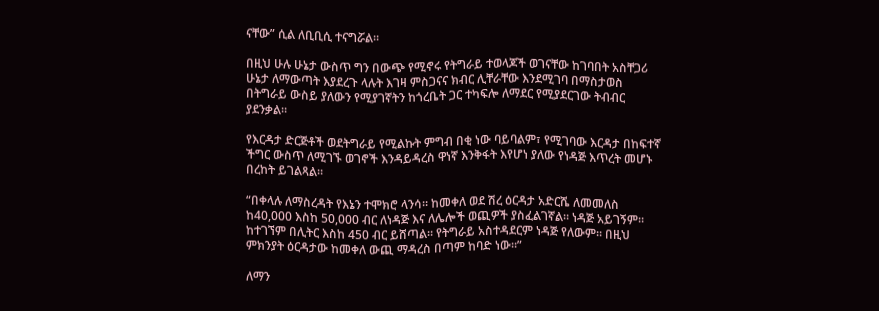ናቸው” ሲል ለቢቢሲ ተናግሯል።

በዚህ ሁሉ ሁኔታ ውስጥ ግን በውጭ የሚኖሩ የትግራይ ተወላጆች ወገናቸው ከገባበት አስቸጋሪ ሁኔታ ለማውጣት እያደረጉ ላሉት እገዛ ምስጋናና ክብር ሊቸራቸው እንደሚገባ በማስታወስ በትግራይ ውስይ ያለውን የሚያገኛትን ከጎረቤት ጋር ተካፍሎ ለማደር የሚያደርገው ትብብር ያደንቃል።

የእርዳታ ድርጅቶች ወደትግራይ የሚልኩት ምግብ በቂ ነው ባይባልም፣ የሚገባው እርዳታ በከፍተኛ ችግር ውስጥ ለሚገኙ ወገኖች እንዳይዳረስ ዋነኛ እንቅፋት እየሆነ ያለው የነዳጅ እጥረት መሆኑ በረከት ይገልጻል።

“በቀላሉ ለማስረዳት የእኔን ተሞክሮ ላንሳ። ከመቀለ ወደ ሽረ ዕርዳታ አድርሼ ለመመለስ ከ40,000 እስከ 50,000 ብር ለነዳጅ እና ለሌሎች ወጪዎች ያስፈልገኛል። ነዳጅ አይገኝም። ከተገኘም በሊትር እስከ 450 ብር ይሸጣል። የትግራይ አስተዳደርም ነዳጅ የለውም። በዚህ ምክንያት ዕርዳታው ከመቀለ ውጪ ማዳረስ በጣም ከባድ ነው።”

ለማን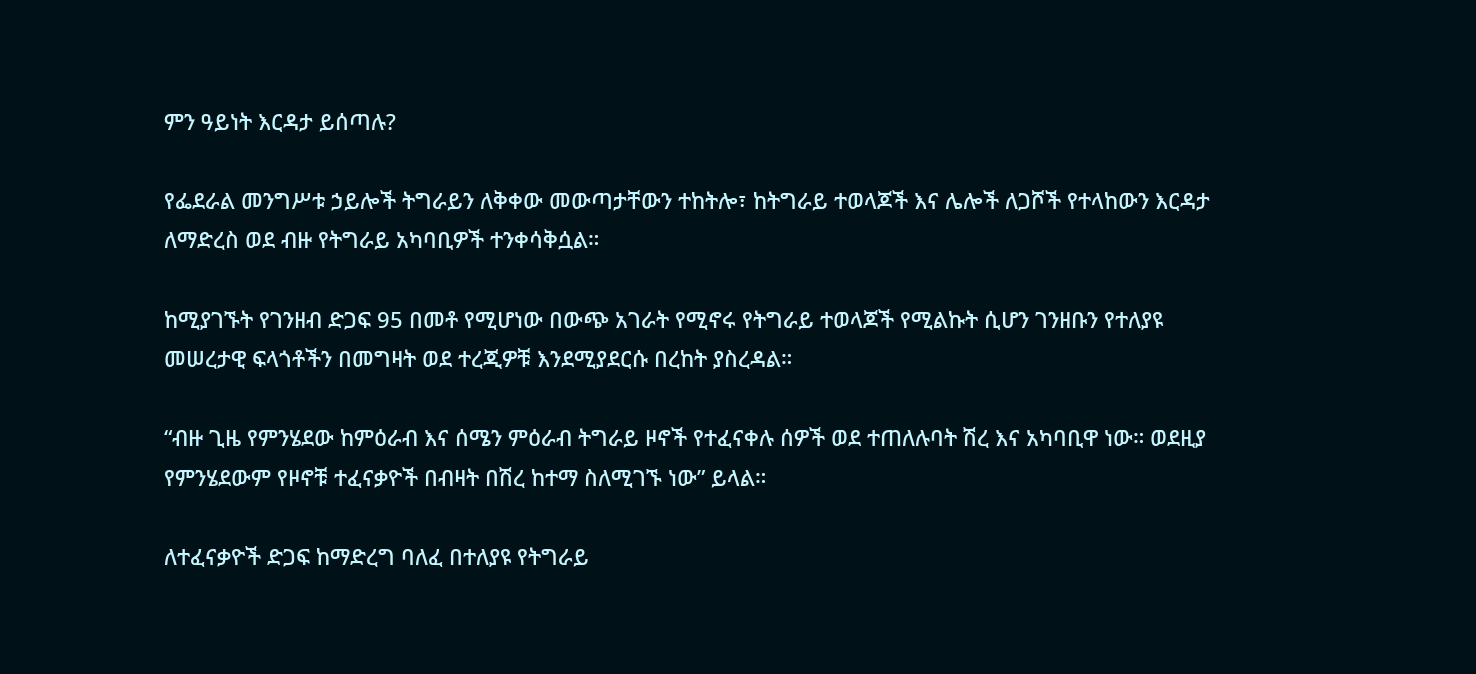ምን ዓይነት እርዳታ ይሰጣሉ?

የፌደራል መንግሥቱ ኃይሎች ትግራይን ለቅቀው መውጣታቸውን ተከትሎ፣ ከትግራይ ተወላጆች እና ሌሎች ለጋሾች የተላከውን እርዳታ ለማድረስ ወደ ብዙ የትግራይ አካባቢዎች ተንቀሳቅሷል።

ከሚያገኙት የገንዘብ ድጋፍ 95 በመቶ የሚሆነው በውጭ አገራት የሚኖሩ የትግራይ ተወላጆች የሚልኩት ሲሆን ገንዘቡን የተለያዩ መሠረታዊ ፍላጎቶችን በመግዛት ወደ ተረጂዎቹ እንደሚያደርሱ በረከት ያስረዳል።

“ብዙ ጊዜ የምንሄደው ከምዕራብ እና ሰሜን ምዕራብ ትግራይ ዞኖች የተፈናቀሉ ሰዎች ወደ ተጠለሉባት ሽረ እና አካባቢዋ ነው። ወደዚያ የምንሄደውም የዞኖቹ ተፈናቃዮች በብዛት በሽረ ከተማ ስለሚገኙ ነው” ይላል።

ለተፈናቃዮች ድጋፍ ከማድረግ ባለፈ በተለያዩ የትግራይ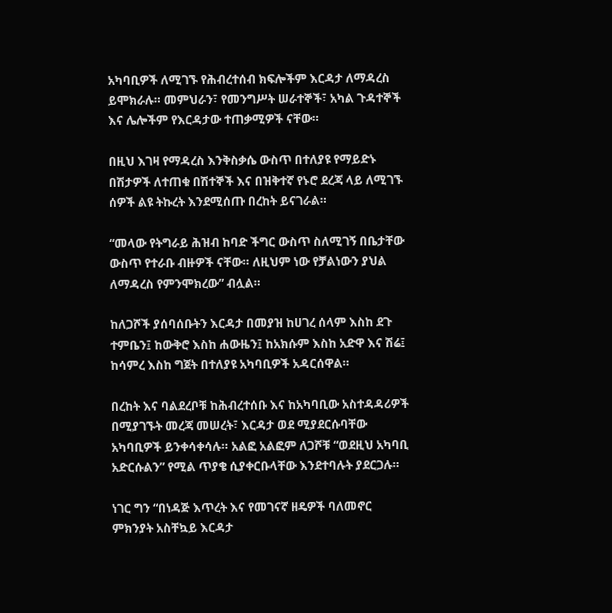አካባቢዎች ለሚገኙ የሕብረተሰብ ክፍሎችም እርዳታ ለማዳረስ ይሞክራሉ። መምህራን፣ የመንግሥት ሠራተኞች፣ አካል ጉዳተኞች እና ሌሎችም የእርዳታው ተጠቃሚዎች ናቸው።

በዚህ እገዛ የማዳረስ እንቅስቃሴ ውስጥ በተለያዩ የማይድኑ በሽታዎች ለተጠቁ በሽተኞች እና በዝቅተኛ የኑሮ ደረጃ ላይ ለሚገኙ ሰዎች ልዩ ትኩረት እንደሚሰጡ በረከት ይናገራል።

“መላው የትግራይ ሕዝብ ከባድ ችግር ውስጥ ስለሚገኝ በቤታቸው ውስጥ የተራቡ ብዙዎች ናቸው። ለዚህም ነው የቻልነውን ያህል ለማዳረስ የምንሞክረው” ብሏል።

ከለጋሾች ያሰባሰቡትን እርዳታ በመያዝ ከሀገረ ሰላም እስከ ደጉ ተምቤን፤ ከውቅሮ እስከ ሐውዜን፤ ከአክሱም እስከ አድዋ እና ሽሬ፤ ከሳምረ እስከ ግጀት በተለያዩ አካባቢዎች አዳርሰዋል።

በረከት እና ባልደረቦቹ ከሕብረተሰቡ እና ከአካባቢው አስተዳዳሪዎች በሚያገኙት መረጃ መሠረት፣ እርዳታ ወደ ሚያደርሱባቸው አካባቢዎች ይንቀሳቀሳሉ። አልፎ አልፎም ለጋሾቹ “ወደዚህ አካባቢ አድርሱልን” የሚል ጥያቄ ሲያቀርቡላቸው እንደተባሉት ያደርጋሉ።

ነገር ግን “በነዳጅ እጥረት እና የመገናኛ ዘዴዎች ባለመኖር ምክንያት አስቸኳይ እርዳታ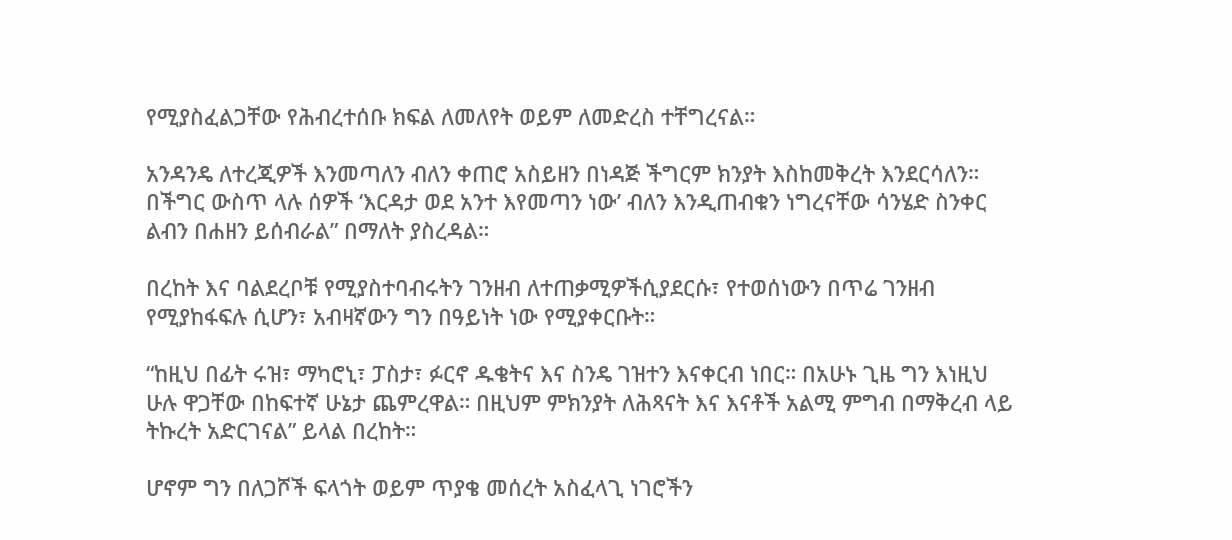የሚያስፈልጋቸው የሕብረተሰቡ ክፍል ለመለየት ወይም ለመድረስ ተቸግረናል።

አንዳንዴ ለተረጂዎች እንመጣለን ብለን ቀጠሮ አስይዘን በነዳጅ ችግርም ክንያት እስከመቅረት እንደርሳለን። በችግር ውስጥ ላሉ ሰዎች ‘እርዳታ ወደ አንተ እየመጣን ነው’ ብለን እንዲጠብቁን ነግረናቸው ሳንሄድ ስንቀር ልብን በሐዘን ይሰብራል” በማለት ያስረዳል።

በረከት እና ባልደረቦቹ የሚያስተባብሩትን ገንዘብ ለተጠቃሚዎችሲያደርሱ፣ የተወሰነውን በጥሬ ገንዘብ የሚያከፋፍሉ ሲሆን፣ አብዛኛውን ግን በዓይነት ነው የሚያቀርቡት።

“ከዚህ በፊት ሩዝ፣ ማካሮኒ፣ ፓስታ፣ ፉርኖ ዱቄትና እና ስንዴ ገዝተን እናቀርብ ነበር። በአሁኑ ጊዜ ግን እነዚህ ሁሉ ዋጋቸው በከፍተኛ ሁኔታ ጨምረዋል። በዚህም ምክንያት ለሕጻናት እና እናቶች አልሚ ምግብ በማቅረብ ላይ ትኩረት አድርገናል” ይላል በረከት።

ሆኖም ግን በለጋሾች ፍላጎት ወይም ጥያቄ መሰረት አስፈላጊ ነገሮችን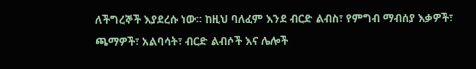ለችግረኞች እያደረሱ ነው። ከዚህ ባለፈም እንደ ብርድ ልብስ፣ የምግብ ማብሰያ እቃዎች፣ ጫማዎች፣ አልባሳት፣ ብርድ ልብሶች እና ሌሎች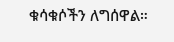ቁሳቁሶችን ለግሰዋል።